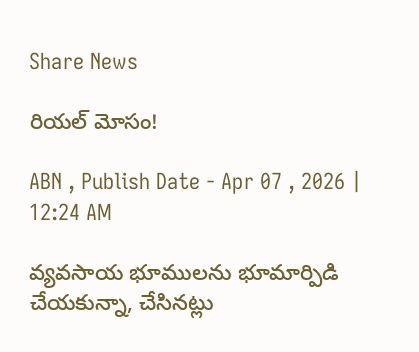Share News

రియల్‌ మోసం!

ABN , Publish Date - Apr 07 , 2026 | 12:24 AM

వ్యవసాయ భూములను భూమార్పిడి చేయకున్నా, చేసినట్లు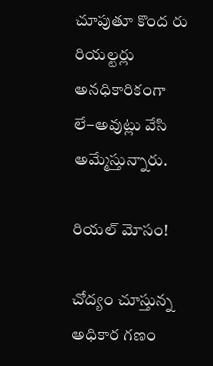చూపుతూ కొంద రు రియల్టర్లు అనధికారికంగా లే–అవుట్లు వేసి అమ్మేస్తున్నారు.

రియల్‌ మోసం!

చోద్యం చూస్తున్న అధికార గణం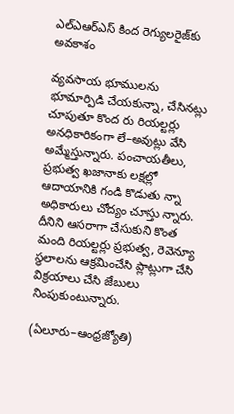ఎల్‌ఎఆర్‌ఎస్‌ కింద రెగ్యులరైజ్‌కు అవకాశం

వ్యవసాయ భూములను భూమార్పిడి చేయకున్నా, చేసినట్లు చూపుతూ కొంద రు రియల్టర్లు అనధికారికంగా లే–అవుట్లు వేసి అమ్మేస్తున్నారు. పంచాయతీలు, ప్రభుత్వ ఖజానాకు లక్షల్లో ఆదాయానికి గండి కొడుతు న్నా అధికారులు చోద్యం చూస్తు న్నారు. దీనిని ఆసరాగా చేసుకుని కొంత మంది రియల్టర్లు ప్రభుత్వ, రెవెన్యూ స్థలాలను ఆక్రమించేసి ప్లాట్లుగా చేసి విక్రయాలు చేసి జేబులు నింపుకుంటున్నారు.

(ఏలూరు–ఆంధ్రజ్యోతి)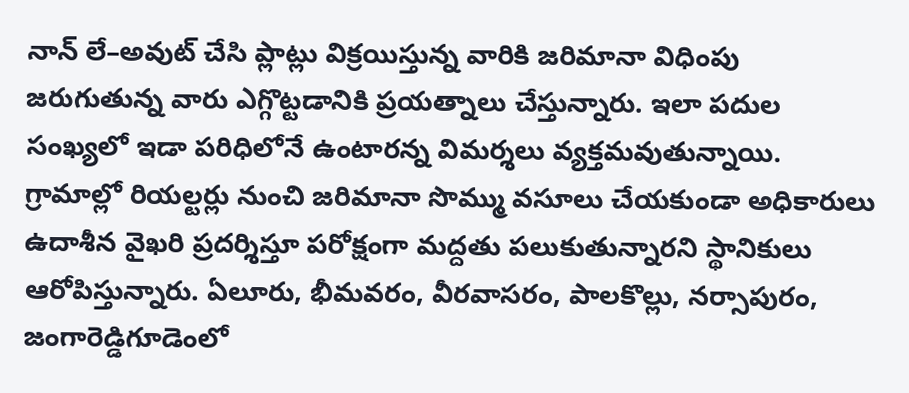నాన్‌ లే–అవుట్‌ చేసి ప్లాట్లు విక్రయిస్తున్న వారికి జరిమానా విధింపు జరుగుతున్న వారు ఎగ్గొట్టడానికి ప్రయత్నాలు చేస్తున్నారు. ఇలా పదుల సంఖ్యలో ఇడా పరిధిలోనే ఉంటారన్న విమర్శలు వ్యక్తమవుతున్నాయి. గ్రామాల్లో రియల్టర్లు నుంచి జరిమానా సొమ్ము వసూలు చేయకుండా అధికారులు ఉదాశీన వైఖరి ప్రదర్శిస్తూ పరోక్షంగా మద్దతు పలుకుతున్నారని స్థానికులు ఆరోపిస్తున్నారు. ఏలూరు, భీమవరం, వీరవాసరం, పాలకొల్లు, నర్సాపురం, జంగారెడ్డిగూడెంలో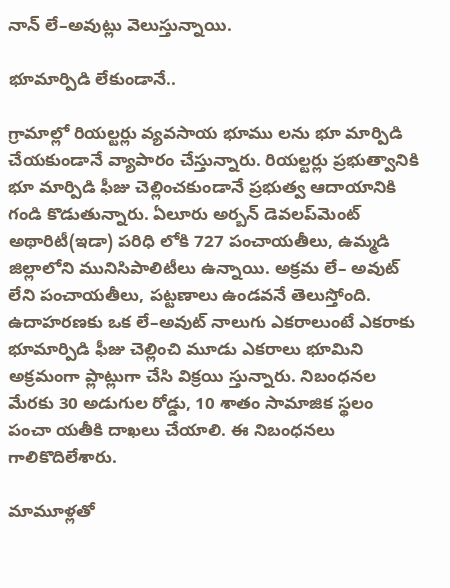నాన్‌ లే–అవుట్లు వెలుస్తున్నాయి.

భూమార్పిడి లేకుండానే..

గ్రామాల్లో రియల్టర్లు వ్యవసాయ భూము లను భూ మార్పిడి చేయకుండానే వ్యాపారం చేస్తున్నారు. రియల్టర్లు ప్రభుత్వానికి భూ మార్పిడి ఫీజు చెల్లించకుండానే ప్రభుత్వ ఆదాయానికి గండి కొడుతున్నారు. ఏలూరు అర్బన్‌ డెవలప్‌మెంట్‌ అథారిటీ(ఇడా) పరిధి లోకి 727 పంచాయతీలు, ఉమ్మడి జిల్లాలోని మునిసిపాలిటీలు ఉన్నాయి. అక్రమ లే– అవుట్‌ లేని పంచాయతీలు, పట్టణాలు ఉండవనే తెలుస్తోంది. ఉదాహరణకు ఒక లే–అవుట్‌ నాలుగు ఎకరాలుంటే ఎకరాకు భూమార్పిడి ఫీజు చెల్లించి మూడు ఎకరాలు భూమిని అక్రమంగా ప్లాట్లుగా చేసి విక్రయి స్తున్నారు. నిబంధనల మేరకు 30 అడుగుల రోడ్డు, 10 శాతం సామాజిక స్థలం పంచా యతీకి దాఖలు చేయాలి. ఈ నిబంధనలు గాలికొదిలేశారు.

మామూళ్లతో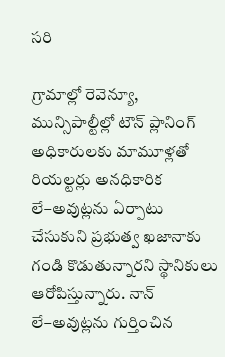సరి

గ్రామాల్లో రెవెన్యూ, మున్సిపాల్టీల్లో టౌన్‌ ప్లానింగ్‌ అధికారులకు మామూళ్లతో రియల్టర్లు అనధికారిక లే–అవుట్లను ఏర్పాటు చేసుకుని ప్రభుత్వ ఖజానాకు గండి కొడుతున్నారని స్థానికులు ఆరోపిస్తున్నారు. నాన్‌ లే–అవుట్లను గుర్తించిన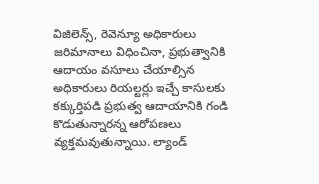విజిలెన్స్‌, రెవెన్యూ అధికారులు జరిమానాలు విధించినా, ప్రభుత్వానికి ఆదాయం వసూలు చేయాల్సిన అధికారులు రియల్టర్లు ఇచ్చే కాసులకు కక్కుర్తిపడి ప్రభుత్వ ఆదాయానికి గండి కొడుతున్నారన్న ఆరోపణలు వ్యక్తమవుతున్నాయి. ల్యాండ్‌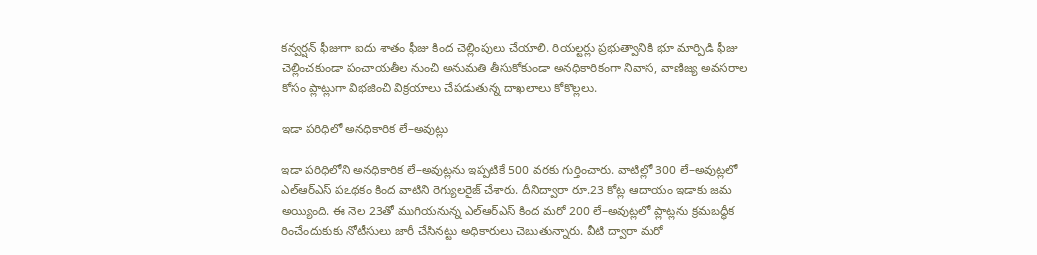కన్వర్షన్‌ ఫీజుగా ఐదు శాతం ఫీజు కింద చెల్లింపులు చేయాలి. రియల్టర్లు ప్రభుత్వానికి భూ మార్పిడి ఫీజు చెల్లించకుండా పంచాయతీల నుంచి అనుమతి తీసుకోకుండా అనధికారికంగా నివాస, వాణిజ్య అవసరాల కోసం ప్లాట్లుగా విభజించి విక్రయాలు చేపడుతున్న దాఖలాలు కోకొల్లలు.

ఇడా పరిధిలో అనధికారిక లే–అవుట్లు

ఇడా పరిధిలోని అనధికారిక లే–అవుట్లను ఇప్పటికే 500 వరకు గుర్తించారు. వాటిల్లో 300 లే–అవుట్లలో ఎల్‌ఆర్‌ఎస్‌ పఽథకం కింద వాటిని రెగ్యులరైజ్‌ చేశారు. దీనిద్వారా రూ.23 కోట్ల ఆదాయం ఇడాకు జమ అయ్యింది. ఈ నెల 23తో ముగియనున్న ఎల్‌ఆర్‌ఎస్‌ కింద మరో 200 లే–అవుట్లలో ప్లాట్లను క్రమబద్ధీక రించేందుకుకు నోటీసులు జారీ చేసినట్టు అధికారులు చెబుతున్నారు. వీటి ద్వారా మరో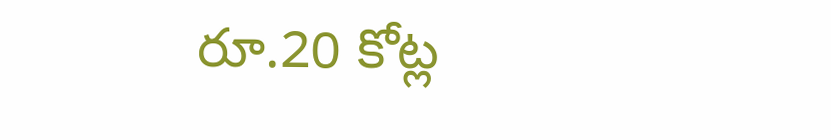రూ.20 కోట్ల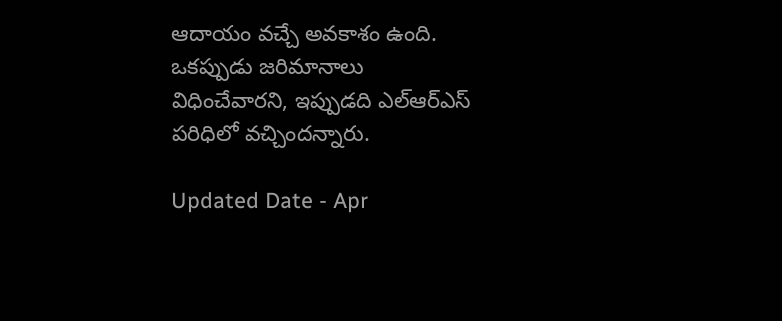ఆదాయం వచ్చే అవకాశం ఉంది. ఒకప్పుడు జరిమానాలు విధించేవారని, ఇప్పుడది ఎల్‌ఆర్‌ఎస్‌ పరిధిలో వచ్చిందన్నారు.

Updated Date - Apr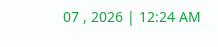07 , 2026 | 12:24 AM